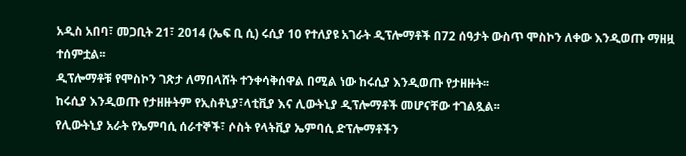አዲስ አበባ፣ መጋቢት 21፣ 2014 (ኤፍ ቢ ሲ) ሩሲያ 10 የተለያዩ አገራት ዲፕሎማቶች በ72 ሰዓታት ውስጥ ሞስኮን ለቀው እንዲወጡ ማዘዟ ተሰምቷል፡፡
ዲፕሎማቶቹ የሞስኮን ገጽታ ለማበላሸት ተንቀሳቅሰዋል በሚል ነው ከሩሲያ እንዲወጡ የታዘዙት፡፡
ከሩሲያ እንዲወጡ የታዘዙትም የኢስቶኒያ፣ላቲቪያ እና ሊውትኒያ ዲፕሎማቶች መሆናቸው ተገልጿል፡፡
የሊውትኒያ አራት የኤምባሲ ሰራተኞች፣ ሶስት የላትቪያ ኤምባሲ ድፕሎማቶችን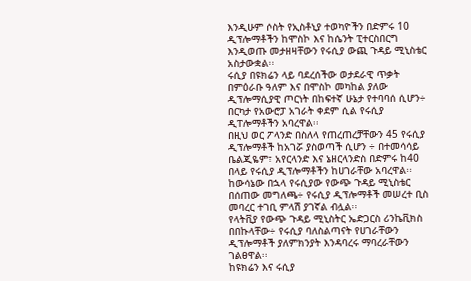እንዲሁም ሶስት የኢስቶኒያ ተወካዮችን በድምሩ 10 ዲፕሎማቶችን ከሞስኮ እና ከሴንት ፒተርስበርግ እንዲወጡ መታዘዛቸውን የሩሲያ ውጪ ጉዳይ ሚኒስቴር አስታውቋል፡፡
ሩሲያ በዩክሬን ላይ ባደረሰችው ወታደራዊ ጥቃት በምዕራቡ ዓለም እና በሞስኮ መካከል ያለው ዲፕሎማሲያዊ ጦርነት በከፍተኛ ሁኔታ የተባባሰ ሲሆን÷ በርካታ የአውሮፓ አገራት ቀደም ሲል የሩሲያ ዲፐሎማቶችን አባረዋል፡፡
በዚህ ወር ፖላንድ በስለላ የጠረጠረቻቸውን 45 የሩሲያ ዲፕሎማቶች ከአገሯ ያስወጣች ሲሆን ÷ በተመሳሳይ ቤልጂዬም፣ አየርላንድ እና ኔዘርላንድስ በድምሩ ከ40 በላይ የሩሲያ ዲፕሎማቶችን ከሀገራቸው አባረዋል፡፡
ከውሳኔው በኋላ የሩሲያው የውጭ ጉዳይ ሚኒስቴር በሰጠው መግለጫ÷ የሩሲያ ዲፕሎማቶች መሠረተ ቢስ መባረር ተገቢ ምላሽ ያገኛል ብሏል፡፡
የላትቪያ የውጭ ጉዳይ ሚኒስትር ኤድጋርስ ሪንኬቪክስ በበኩላቸው÷ የሩሲያ ባለስልጣናት የሀገራቸውን ዲፕሎማቶች ያለምክንያት እንዳባረሩ ማባረራቸውን ገልፀዋል፡፡
ከዩክሬን እና ሩሲያ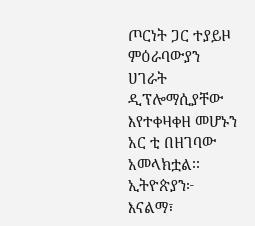ጦርነት ጋር ተያይዞ ምዕራባውያን ሀገራት ዲፕሎማሲያቸው እየተቀዛቀዘ መሆኑን አር ቲ በዘገባው አመላክቷል፡፡
ኢትዮጵያን፦ እናልማ፣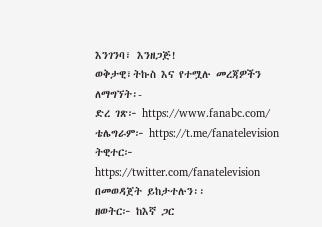እንገንባ፣ እንዘጋጅ!
ወቅታዊ፣ትኩስ እና የተሟሉ መረጃዎችን ለማግኘት፡-
ድረ ገጽ፦ https://www.fanabc.com/
ቴሌግራም፦ https://t.me/fanatelevision
ትዊተር፦ https://twitter.com/fanatelevision በመወዳጀት ይከታተሉን፡፡
ዘወትር፦ ከእኛ ጋር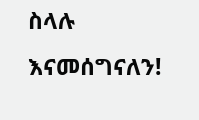ስላሉ እናመሰግናለን!